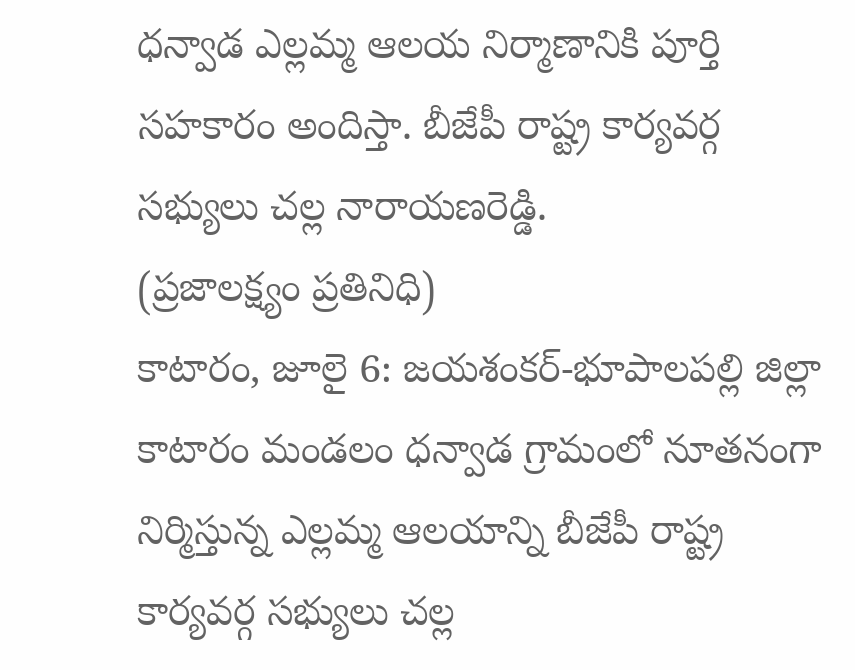ధన్వాడ ఎల్లమ్మ ఆలయ నిర్మాణానికి పూర్తి సహకారం అందిస్తా. బీజేపీ రాష్ట్ర కార్యవర్గ సభ్యులు చల్ల నారాయణరెడ్డి.
(ప్రజాలక్ష్యం ప్రతినిధి)
కాటారం, జూలై 6: జయశంకర్-భూపాలపల్లి జిల్లా కాటారం మండలం ధన్వాడ గ్రామంలో నూతనంగా నిర్మిస్తున్న ఎల్లమ్మ ఆలయాన్ని బీజేపీ రాష్ట్ర కార్యవర్గ సభ్యులు చల్ల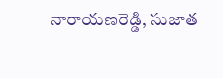నారాయణరెడ్డి, సుజాత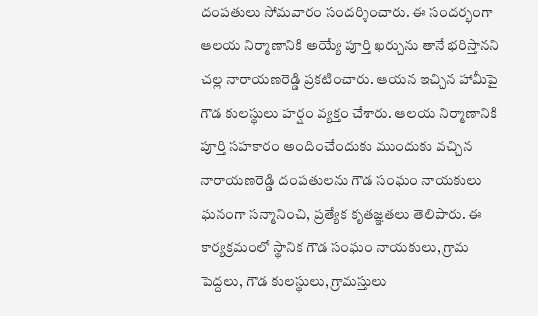దంపతులు సోమవారం సందర్శించారు. ఈ సందర్భంగా ఆలయ నిర్మాణానికి అయ్యే పూర్తి ఖర్చును తానే భరిస్తానని చల్ల నారాయణరెడ్డి ప్రకటించారు. ఆయన ఇచ్చిన హామీపై గౌడ కులస్థులు హర్షం వ్యక్తం చేశారు. ఆలయ నిర్మాణానికి పూర్తి సహకారం అందించేందుకు ముందుకు వచ్చిన నారాయణరెడ్డి దంపతులను గౌడ సంఘం నాయకులు ఘనంగా సన్మానించి, ప్రత్యేక కృతజ్ఞతలు తెలిపారు. ఈ కార్యక్రమంలో స్థానిక గౌడ సంఘం నాయకులు, గ్రామ పెద్దలు, గౌడ కులస్థులు, గ్రామస్తులు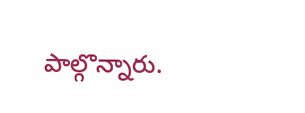పాల్గొన్నారు.